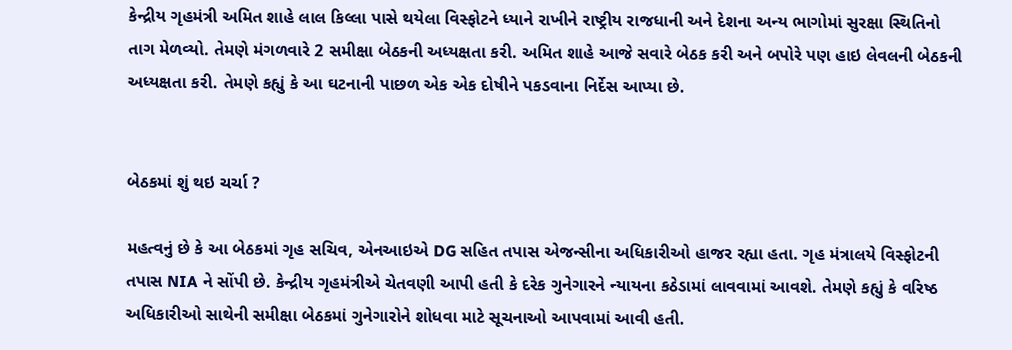કેન્દ્રીય ગૃહમંત્રી અમિત શાહે લાલ કિલ્લા પાસે થયેલા વિસ્ફોટને ધ્યાને રાખીને રાષ્ટ્રીય રાજધાની અને દેશના અન્ય ભાગોમાં સુરક્ષા સ્થિતિનો તાગ મેળવ્યો. તેમણે મંગળવારે 2 સમીક્ષા બેઠકની અધ્યક્ષતા કરી. અમિત શાહે આજે સવારે બેઠક કરી અને બપોરે પણ હાઇ લેવલની બેઠકની અધ્યક્ષતા કરી. તેમણે કહ્યું કે આ ઘટનાની પાછળ એક એક દોષીને પકડવાના નિર્દેસ આપ્યા છે.


બેઠકમાં શું થઇ ચર્ચા ?

મહત્વનું છે કે આ બેઠકમાં ગૃહ સચિવ, એનઆઇએ DG સહિત તપાસ એજન્સીના અધિકારીઓ હાજર રહ્યા હતા. ગૃહ મંત્રાલયે વિસ્ફોટની તપાસ NIA ને સોંપી છે. કેન્દ્રીય ગૃહમંત્રીએ ચેતવણી આપી હતી કે દરેક ગુનેગારને ન્યાયના કઠેડામાં લાવવામાં આવશે. તેમણે કહ્યું કે વરિષ્ઠ અધિકારીઓ સાથેની સમીક્ષા બેઠકમાં ગુનેગારોને શોધવા માટે સૂચનાઓ આપવામાં આવી હતી.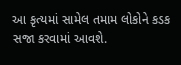આ કૃત્યમાં સામેલ તમામ લોકોને કડક સજા કરવામાં આવશે.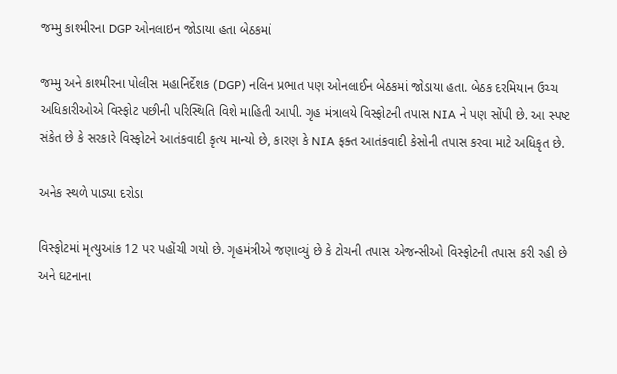જમ્મુ કાશ્મીરના DGP ઓનલાઇન જોડાયા હતા બેઠકમાં

જમ્મુ અને કાશ્મીરના પોલીસ મહાનિર્દેશક (DGP) નલિન પ્રભાત પણ ઓનલાઈન બેઠકમાં જોડાયા હતા. બેઠક દરમિયાન ઉચ્ચ અધિકારીઓએ વિસ્ફોટ પછીની પરિસ્થિતિ વિશે માહિતી આપી. ગૃહ મંત્રાલયે વિસ્ફોટની તપાસ NIA ને પણ સોંપી છે. આ સ્પષ્ટ સંકેત છે કે સરકારે વિસ્ફોટને આતંકવાદી કૃત્ય માન્યો છે, કારણ કે NIA ફક્ત આતંકવાદી કેસોની તપાસ કરવા માટે અધિકૃત છે.

અનેક સ્થળે પાડ્યા દરોડા

વિસ્ફોટમાં મૃત્યુઆંક 12 પર પહોંચી ગયો છે. ગૃહમંત્રીએ જણાવ્યું છે કે ટોચની તપાસ એજન્સીઓ વિસ્ફોટની તપાસ કરી રહી છે અને ઘટનાના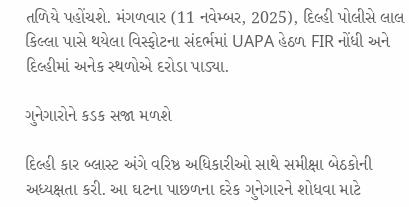તળિયે પહોંચશે. મંગળવાર (11 નવેમ્બર, 2025), દિલ્હી પોલીસે લાલ કિલ્લા પાસે થયેલા વિસ્ફોટના સંદર્ભમાં UAPA હેઠળ FIR નોંધી અને દિલ્હીમાં અનેક સ્થળોએ દરોડા પાડ્યા.

ગુનેગારોને કડક સજા મળશે

દિલ્હી કાર બ્લાસ્ટ અંગે વરિષ્ઠ અધિકારીઓ સાથે સમીક્ષા બેઠકોની અધ્યક્ષતા કરી. આ ઘટના પાછળના દરેક ગુનેગારને શોધવા માટે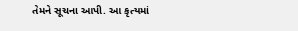તેમને સૂચના આપી. આ કૃત્યમાં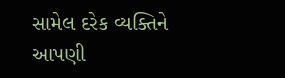સામેલ દરેક વ્યક્તિને આપણી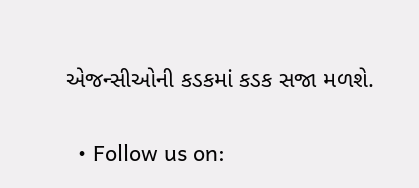એજન્સીઓની કડકમાં કડક સજા મળશે.

  • Follow us on: